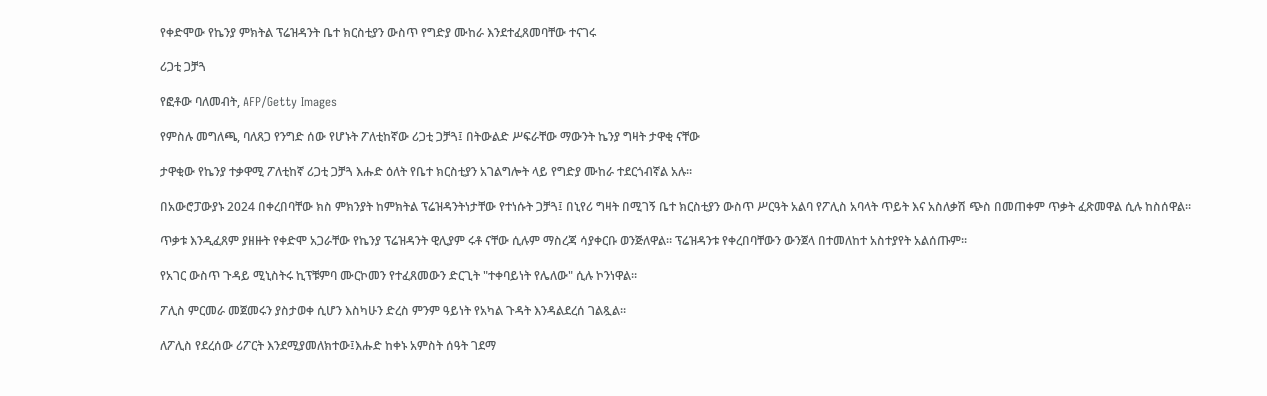የቀድሞው የኬንያ ምክትል ፕሬዝዳንት ቤተ ክርስቲያን ውስጥ የግድያ ሙከራ እንደተፈጸመባቸው ተናገሩ

ሪጋቲ ጋቻጓ

የፎቶው ባለመብት, AFP/Getty Images

የምስሉ መግለጫ, ባለጸጋ የንግድ ሰው የሆኑት ፖለቲከኛው ሪጋቲ ጋቻጓ፤ በትውልድ ሥፍራቸው ማውንት ኬንያ ግዛት ታዋቂ ናቸው

ታዋቂው የኬንያ ተቃዋሚ ፖለቲከኛ ሪጋቲ ጋቻጓ እሑድ ዕለት የቤተ ክርስቲያን አገልግሎት ላይ የግድያ ሙከራ ተደርጎብኛል አሉ።

በአውሮፓውያኑ 2024 በቀረበባቸው ክስ ምክንያት ከምክትል ፕሬዝዳንትነታቸው የተነሱት ጋቻጓ፤ በኒየሪ ግዛት በሚገኝ ቤተ ክርስቲያን ውስጥ ሥርዓት አልባ የፖሊስ አባላት ጥይት እና አስለቃሽ ጭስ በመጠቀም ጥቃት ፈጽመዋል ሲሉ ከስሰዋል።

ጥቃቱ እንዲፈጸም ያዘዙት የቀድሞ አጋራቸው የኬንያ ፕሬዝዳንት ዊሊያም ሩቶ ናቸው ሲሉም ማስረጃ ሳያቀርቡ ወንጅለዋል። ፕሬዝዳንቱ የቀረበባቸውን ውንጀላ በተመለከተ አስተያየት አልሰጡም።

የአገር ውስጥ ጉዳይ ሚኒስትሩ ኪፕቹምባ ሙርኮመን የተፈጸመውን ድርጊት "ተቀባይነት የሌለው" ሲሉ ኮንነዋል።

ፖሊስ ምርመራ መጀመሩን ያስታወቀ ሲሆን እስካሁን ድረስ ምንም ዓይነት የአካል ጉዳት እንዳልደረሰ ገልጿል።

ለፖሊስ የደረሰው ሪፖርት እንደሚያመለክተው፤እሑድ ከቀኑ አምስት ሰዓት ገደማ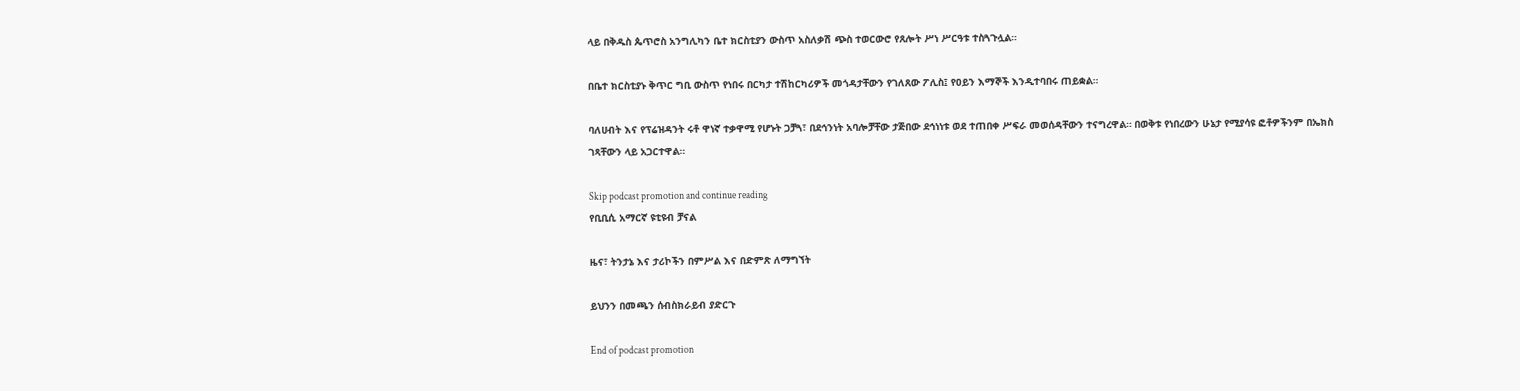ላይ በቅዱስ ጴጥሮስ አንግሊካን ቤተ ክርስቲያን ውስጥ አስለቃሽ ጭስ ተወርውሮ የጸሎት ሥነ ሥርዓቱ ተስጓጉሏል።

በቤተ ክርስቲያኑ ቅጥር ግቢ ውስጥ የነበሩ በርካታ ተሽከርካሪዎች መጎዳታቸውን የገለጸው ፖሊስ፤ የዐይን እማኞች እንዲተባበሩ ጠይቋል።

ባለሀብት እና የፕሬዝዳንት ሩቶ ዋነኛ ተቃዋሚ የሆኑት ጋቻጓ፣ በደኅንነት አባሎቻቸው ታጅበው ደኅነነቱ ወደ ተጠበቀ ሥፍራ መወሰዳቸውን ተናግረዋል። በወቅቱ የነበረውን ሁኔታ የሚያሳዩ ፎቶዎችንም በኤክስ ገጻቸውን ላይ አጋርተዋል።

Skip podcast promotion and continue reading
የቢቢሲ አማርኛ ዩቲዩብ ቻናል

ዜና፣ ትንታኔ እና ታሪኮችን በምሥል እና በድምጽ ለማግኘት

ይህንን በመጫን ሰብስክራይብ ያድርጉ

End of podcast promotion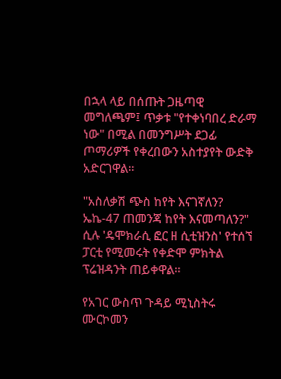በኋላ ላይ በሰጡት ጋዜጣዊ መግለጫም፤ ጥቃቱ "የተቀነባበረ ድራማ ነው" በሚል በመንግሥት ደጋፊ ጦማሪዎች የቀረበውን አስተያየት ውድቅ አድርገዋል።

"አስለቃሽ ጭስ ከየት እናገኛለን? ኤኬ-47 ጠመንጃ ከየት እናመጣለን?" ሲሉ 'ዴሞክራሲ ፎር ዘ ሲቲዝንስ' የተሰኘ ፓርቲ የሚመሩት የቀድሞ ምክትል ፕሬዝዳንት ጠይቀዋል።

የአገር ውስጥ ጉዳይ ሚኒስትሩ ሙርኮመን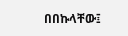በበኩላቸው፤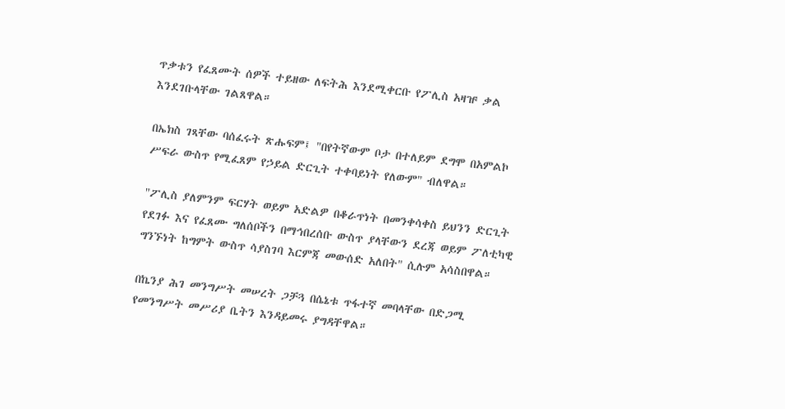ጥቃቱን የፈጸሙት ሰዎች ተይዘው ለፍትሕ እንደሚቀርቡ የፖሊስ አዛዡ ቃል እንደገቡላቸው ገልጸዋል።

በኤክስ ገጻቸው ባሰፈሩት ጽሑፍም፤ "በየትኛውም ቦታ በተለይም ደግሞ በአምልኮ ሥፍራ ውስጥ የሚፈጸም የኃይል ድርጊት ተቀባይነት የለውም" ብለዋል።

"ፖሊስ ያለምንም ፍርሃት ወይም አድልዎ በቆራጥነት በመንቀሳቀስ ይህንን ድርጊት የደገፉ እና የፈጸሙ ግለሰቦችን በማኅበረሰቡ ውስጥ ያላቸውን ደረጃ ወይም ፖለቲካዊ ግንኙነት ከግምት ውስጥ ሳያስገባ እርምጃ መውሰድ አለበት" ሲሉም አሳስበዋል።

በኬንያ ሕገ መንግሥት መሠረት ጋቻጓ በሴኔቱ ጥፋተኛ መባላቸው በድጋሚ የመንግሥት መሥሪያ ቤትን እንዳይመሩ ያግዳቸዋል።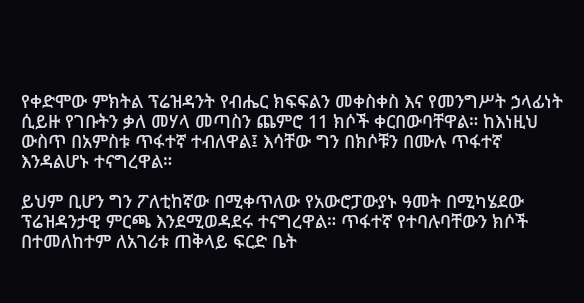የቀድሞው ምክትል ፕሬዝዳንት የብሔር ክፍፍልን መቀስቀስ እና የመንግሥት ኃላፊነት ሲይዙ የገቡትን ቃለ መሃላ መጣስን ጨምሮ 11 ክሶች ቀርበውባቸዋል። ከእነዚህ ውስጥ በአምስቱ ጥፋተኛ ተብለዋል፤ እሳቸው ግን በክሶቹን በሙሉ ጥፋተኛ እንዳልሆኑ ተናግረዋል።

ይህም ቢሆን ግን ፖለቲከኛው በሚቀጥለው የአውሮፓውያኑ ዓመት በሚካሄደው ፕሬዝዳንታዊ ምርጫ እንደሚወዳደሩ ተናግረዋል። ጥፋተኛ የተባሉባቸውን ክሶች በተመለከተም ለአገሪቱ ጠቅላይ ፍርድ ቤት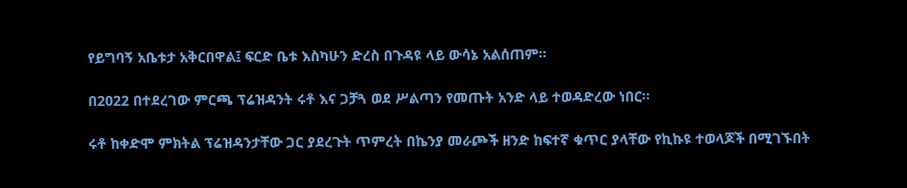የይግባኝ አቤቱታ አቅርበዋል፤ ፍርድ ቤቱ እስካሁን ድረስ በጉዳዩ ላይ ውሳኔ አልሰጠም።

በ2022 በተደረገው ምርጫ ፕሬዝዳንት ሩቶ እና ጋቻጓ ወደ ሥልጣን የመጡት አንድ ላይ ተወዳድረው ነበር።

ሩቶ ከቀድሞ ምክትል ፕሬዝዳንታቸው ጋር ያደረጉት ጥምረት በኬንያ መራጮች ዘንድ ከፍተኛ ቁጥር ያላቸው የኪኩዩ ተወላጆች በሚገኙበት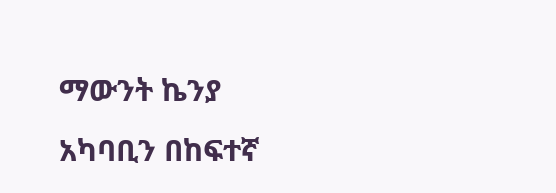ማውንት ኬንያ አካባቢን በከፍተኛ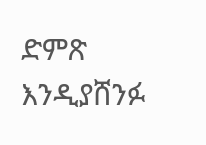ድምጽ እንዲያሸንፉ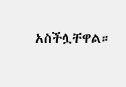አስችሏቸዋል።